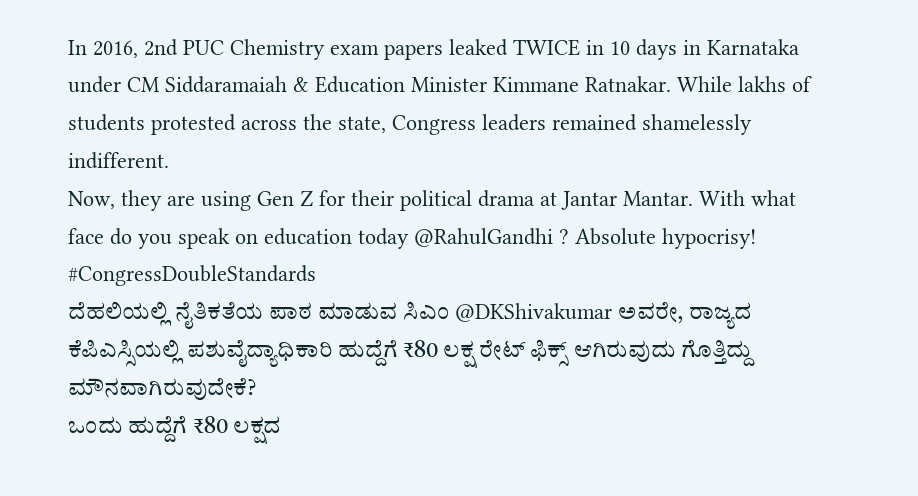In 2016, 2nd PUC Chemistry exam papers leaked TWICE in 10 days in Karnataka under CM Siddaramaiah & Education Minister Kimmane Ratnakar. While lakhs of students protested across the state, Congress leaders remained shamelessly indifferent.
Now, they are using Gen Z for their political drama at Jantar Mantar. With what face do you speak on education today @RahulGandhi ? Absolute hypocrisy!
#CongressDoubleStandards
ದೆಹಲಿಯಲ್ಲಿ ನೈತಿಕತೆಯ ಪಾಠ ಮಾಡುವ ಸಿಎಂ @DKShivakumar ಅವರೇ, ರಾಜ್ಯದ ಕೆಪಿಎಸ್ಸಿಯಲ್ಲಿ ಪಶುವೈದ್ಯಾಧಿಕಾರಿ ಹುದ್ದೆಗೆ ₹80 ಲಕ್ಷ ರೇಟ್ ಫಿಕ್ಸ್ ಆಗಿರುವುದು ಗೊತ್ತಿದ್ದು ಮೌನವಾಗಿರುವುದೇಕೆ?
ಒಂದು ಹುದ್ದೆಗೆ ₹80 ಲಕ್ಷದ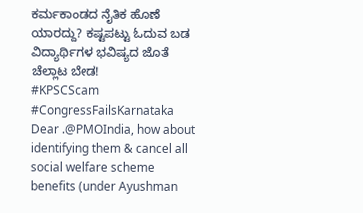ಕರ್ಮಕಾಂಡದ ನೈತಿಕ ಹೊಣೆ ಯಾರದ್ದು? ಕಷ್ಟಪಟ್ಟು ಓದುವ ಬಡ ವಿದ್ಯಾರ್ಥಿಗಳ ಭವಿಷ್ಯದ ಜೊತೆ ಚೆಲ್ಲಾಟ ಬೇಡ!
#KPSCScam #CongressFailsKarnataka
Dear .@PMOIndia, how about identifying them & cancel all social welfare scheme benefits (under Ayushman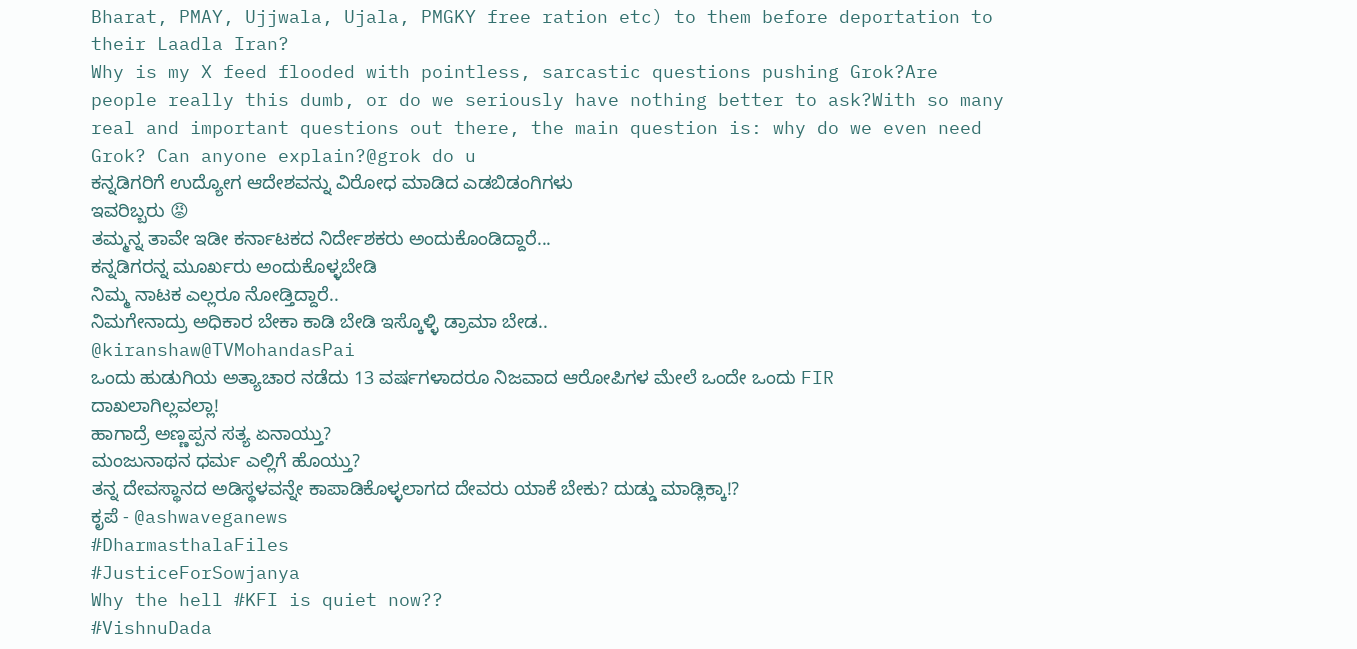Bharat, PMAY, Ujjwala, Ujala, PMGKY free ration etc) to them before deportation to their Laadla Iran?
Why is my X feed flooded with pointless, sarcastic questions pushing Grok?Are people really this dumb, or do we seriously have nothing better to ask?With so many real and important questions out there, the main question is: why do we even need Grok? Can anyone explain?@grok do u
ಕನ್ನಡಿಗರಿಗೆ ಉದ್ಯೋಗ ಆದೇಶವನ್ನು ವಿರೋಧ ಮಾಡಿದ ಎಡಬಿಡಂಗಿಗಳು
ಇವರಿಬ್ಬರು 😡
ತಮ್ಮನ್ನ ತಾವೇ ಇಡೀ ಕರ್ನಾಟಕದ ನಿರ್ದೇಶಕರು ಅಂದುಕೊಂಡಿದ್ದಾರೆ...
ಕನ್ನಡಿಗರನ್ನ ಮೂರ್ಖರು ಅಂದುಕೊಳ್ಳಬೇಡಿ
ನಿಮ್ಮ ನಾಟಕ ಎಲ್ಲರೂ ನೋಡ್ತಿದ್ದಾರೆ..
ನಿಮಗೇನಾದ್ರು ಅಧಿಕಾರ ಬೇಕಾ ಕಾಡಿ ಬೇಡಿ ಇಸ್ಕೊಳ್ಳಿ ಡ್ರಾಮಾ ಬೇಡ..
@kiranshaw@TVMohandasPai
ಒಂದು ಹುಡುಗಿಯ ಅತ್ಯಾಚಾರ ನಡೆದು 13 ವರ್ಷಗಳಾದರೂ ನಿಜವಾದ ಆರೋಪಿಗಳ ಮೇಲೆ ಒಂದೇ ಒಂದು FIR ದಾಖಲಾಗಿಲ್ಲವಲ್ಲಾ!
ಹಾಗಾದ್ರೆ ಅಣ್ಣಪ್ಪನ ಸತ್ಯ ಏನಾಯ್ತು?
ಮಂಜುನಾಥನ ಧರ್ಮ ಎಲ್ಲಿಗೆ ಹೊಯ್ತು?
ತನ್ನ ದೇವಸ್ಥಾನದ ಅಡಿಸ್ಥಳವನ್ನೇ ಕಾಪಾಡಿಕೊಳ್ಳಲಾಗದ ದೇವರು ಯಾಕೆ ಬೇಕು? ದುಡ್ಡು ಮಾಡ್ಲಿಕ್ಕಾ!?
ಕೃಪೆ - @ashwaveganews
#DharmasthalaFiles
#JusticeForSowjanya
Why the hell #KFI is quiet now??
#VishnuDada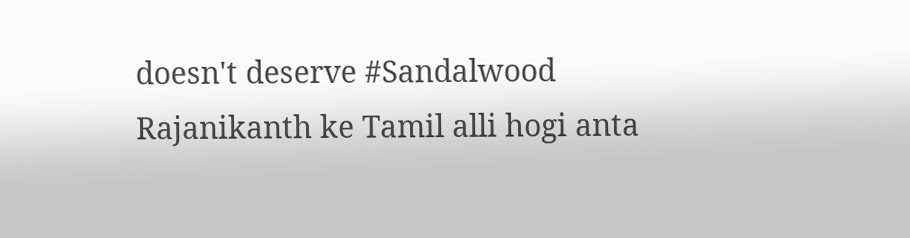doesn't deserve #Sandalwood
Rajanikanth ke Tamil alli hogi anta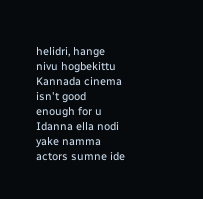helidri, hange nivu hogbekittu
Kannada cinema isn't good enough for u
Idanna ella nodi yake namma actors sumne ide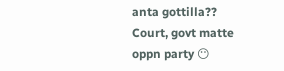anta gottilla??
Court, govt matte oppn party 😶